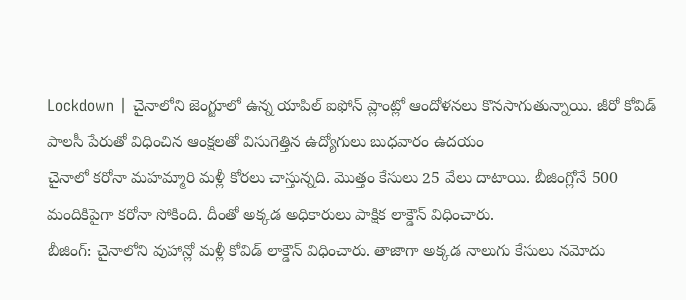Lockdown | చైనాలోని జెంగ్జూలో ఉన్న యాపిల్ ఐఫోన్ ప్లాంట్లో ఆందోళనలు కొనసాగుతున్నాయి. జీరో కోవిడ్ పాలసీ పేరుతో విధించిన ఆంక్షలతో విసుగెత్తిన ఉద్యోగులు బుధవారం ఉదయం
చైనాలో కరోనా మహమ్మారి మళ్లీ కోరలు చాస్తున్నది. మొత్తం కేసులు 25 వేలు దాటాయి. బీజింగ్లోనే 500 మందికిపైగా కరోనా సోకింది. దీంతో అక్కడ అధికారులు పాక్షిక లాక్డౌన్ విధించారు.
బీజింగ్: చైనాలోని వుహాన్లో మళ్లీ కోవిడ్ లాక్డౌన్ విధించారు. తాజాగా అక్కడ నాలుగు కేసులు నమోదు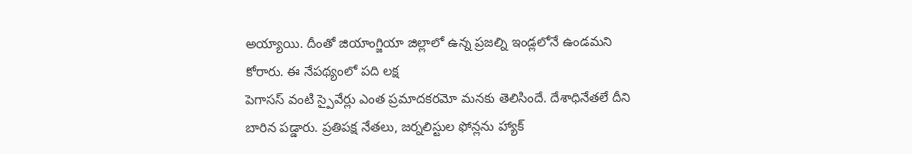అయ్యాయి. దీంతో జియాంగ్జియా జిల్లాలో ఉన్న ప్రజల్ని ఇండ్లలోనే ఉండమని కోరారు. ఈ నేపథ్యంలో పది లక్ష
పెగాసస్ వంటి స్పైవేర్లు ఎంత ప్రమాదకరమో మనకు తెలిసిందే. దేశాధినేతలే దీని బారిన పడ్డారు. ప్రతిపక్ష నేతలు, జర్నలిస్టుల ఫోన్లను హ్యాక్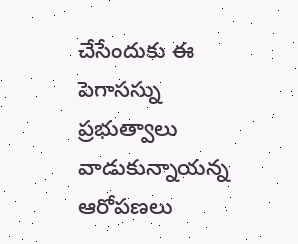చేసేందుకు ఈ పెగాసస్ను ప్రభుత్వాలు వాడుకున్నాయన్న ఆరోపణలు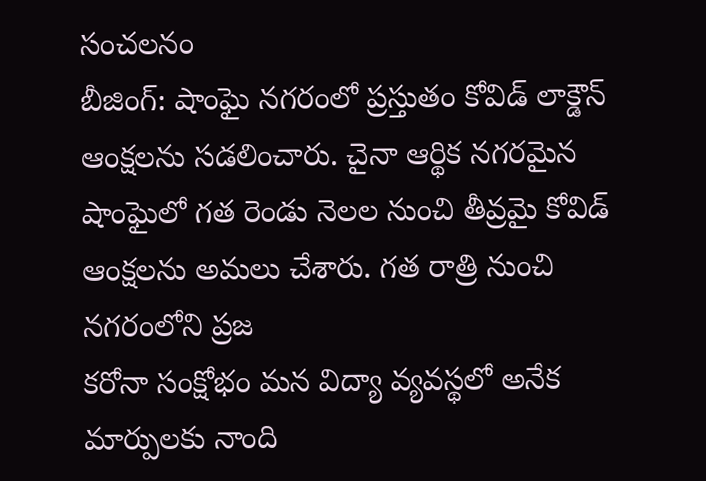సంచలనం
బీజింగ్: షాంఘై నగరంలో ప్రస్తుతం కోవిడ్ లాక్డౌన్ ఆంక్షలను సడలించారు. చైనా ఆర్థిక నగరమైన షాంఘైలో గత రెండు నెలల నుంచి తీవ్రమై కోవిడ్ ఆంక్షలను అమలు చేశారు. గత రాత్రి నుంచి నగరంలోని ప్రజ
కరోనా సంక్షోభం మన విద్యా వ్యవస్థలో అనేక మార్పులకు నాంది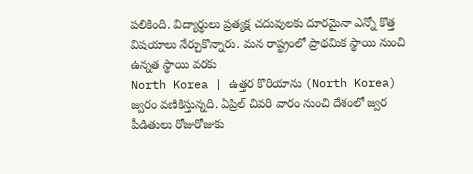పలికింది. విద్యార్థులు ప్రత్యక్ష చదువులకు దూరమైనా ఎన్నో కొత్త విషయాలు నేర్చుకొన్నారు. మన రాష్ట్రంలో ప్రాథమిక స్థాయి నుంచి ఉన్నత స్థాయి వరకు
North Korea | ఉత్తర కొరియాను (North Korea) జ్వరం వణికిస్తున్నది. ఏప్రిల్ చివరి వారం నుంచి దేశంలో జ్వర పీడితులు రోజురోజుకు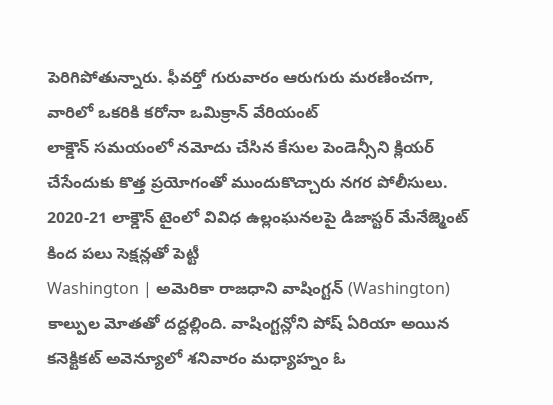పెరిగిపోతున్నారు. ఫీవర్తో గురువారం ఆరుగురు మరణించగా, వారిలో ఒకరికి కరోనా ఒమిక్రాన్ వేరియంట్
లాక్డౌన్ సమయంలో నమోదు చేసిన కేసుల పెండెన్సీని క్లియర్ చేసేందుకు కొత్త ప్రయోగంతో ముందుకొచ్చారు నగర పోలీసులు. 2020-21 లాక్డౌన్ టైంలో వివిధ ఉల్లంఘనలపై డిజాస్టర్ మేనేజ్మెంట్ కింద పలు సెక్షన్లతో పెట్టీ
Washington | అమెరికా రాజధాని వాషింగ్టన్ (Washington) కాల్పుల మోతతో దద్దల్లింది. వాషింగ్టన్లోని పోష్ ఏరియా అయిన కనెక్టికట్ అవెన్యూలో శనివారం మధ్యాహ్నం ఓ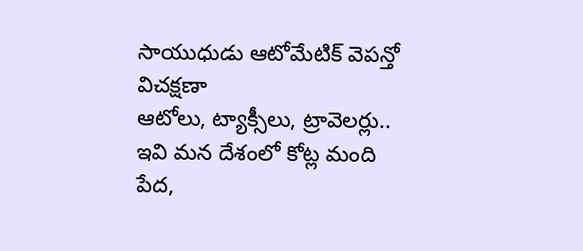సాయుధుడు ఆటోమేటిక్ వెపన్తో విచక్షణా
ఆటోలు, ట్యాక్సీలు, ట్రావెలర్లు.. ఇవి మన దేశంలో కోట్ల మంది పేద,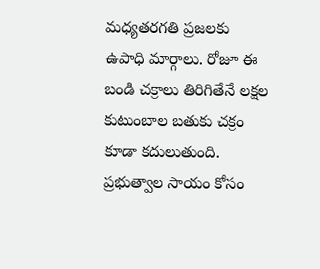మధ్యతరగతి ప్రజలకు ఉపాధి మార్గాలు. రోజూ ఈ బండి చక్రాలు తిరిగితేనే లక్షల కుటుంబాల బతుకు చక్రం కూడా కదులుతుంది. ప్రభుత్వాల సాయం కోసం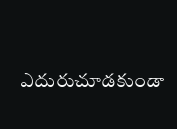ఎదురుచూడకుండా